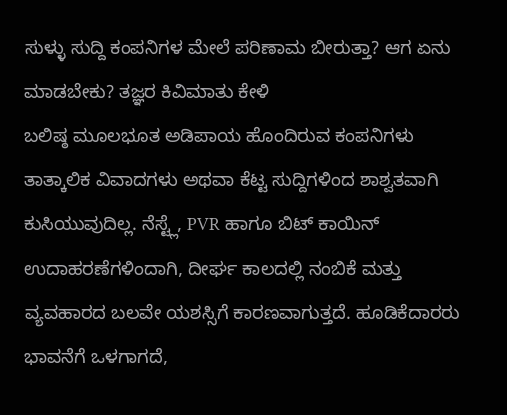ಸುಳ್ಳು ಸುದ್ದಿ ಕಂಪನಿಗಳ ಮೇಲೆ ಪರಿಣಾಮ ಬೀರುತ್ತಾ? ಆಗ ಏನು ಮಾಡಬೇಕು? ತಜ್ಞರ ಕಿವಿಮಾತು ಕೇಳಿ
ಬಲಿಷ್ಠ ಮೂಲಭೂತ ಅಡಿಪಾಯ ಹೊಂದಿರುವ ಕಂಪನಿಗಳು ತಾತ್ಕಾಲಿಕ ವಿವಾದಗಳು ಅಥವಾ ಕೆಟ್ಟ ಸುದ್ದಿಗಳಿಂದ ಶಾಶ್ವತವಾಗಿ ಕುಸಿಯುವುದಿಲ್ಲ. ನೆಸ್ಟ್ಲೆ, PVR ಹಾಗೂ ಬಿಟ್ ಕಾಯಿನ್ ಉದಾಹರಣೆಗಳಿಂದಾಗಿ, ದೀರ್ಘ ಕಾಲದಲ್ಲಿ ನಂಬಿಕೆ ಮತ್ತು ವ್ಯವಹಾರದ ಬಲವೇ ಯಶಸ್ಸಿಗೆ ಕಾರಣವಾಗುತ್ತದೆ. ಹೂಡಿಕೆದಾರರು ಭಾವನೆಗೆ ಒಳಗಾಗದೆ,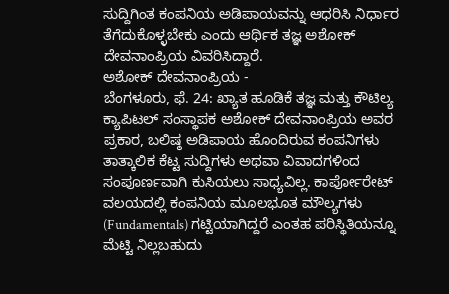ಸುದ್ದಿಗಿಂತ ಕಂಪನಿಯ ಅಡಿಪಾಯವನ್ನು ಆಧರಿಸಿ ನಿರ್ಧಾರ ತೆಗೆದುಕೊಳ್ಳಬೇಕು ಎಂದು ಆರ್ಥಿಕ ತಜ್ಞ ಅಶೋಕ್ ದೇವನಾಂಪ್ರಿಯ ವಿವರಿಸಿದ್ದಾರೆ.
ಅಶೋಕ್ ದೇವನಾಂಪ್ರಿಯ -
ಬೆಂಗಳೂರು, ಫೆ. 24: ಖ್ಯಾತ ಹೂಡಿಕೆ ತಜ್ಞ ಮತ್ತು ಕೌಟಿಲ್ಯ ಕ್ಯಾಪಿಟಲ್ ಸಂಸ್ಥಾಪಕ ಅಶೋಕ್ ದೇವನಾಂಪ್ರಿಯ ಅವರ ಪ್ರಕಾರ, ಬಲಿಷ್ಠ ಅಡಿಪಾಯ ಹೊಂದಿರುವ ಕಂಪನಿಗಳು ತಾತ್ಕಾಲಿಕ ಕೆಟ್ಟ ಸುದ್ದಿಗಳು ಅಥವಾ ವಿವಾದಗಳಿಂದ ಸಂಪೂರ್ಣವಾಗಿ ಕುಸಿಯಲು ಸಾಧ್ಯವಿಲ್ಲ. ಕಾರ್ಪೋರೇಟ್ ವಲಯದಲ್ಲಿ ಕಂಪನಿಯ ಮೂಲಭೂತ ಮೌಲ್ಯಗಳು (Fundamentals) ಗಟ್ಟಿಯಾಗಿದ್ದರೆ ಎಂತಹ ಪರಿಸ್ಥಿತಿಯನ್ನೂ ಮೆಟ್ಟಿ ನಿಲ್ಲಬಹುದು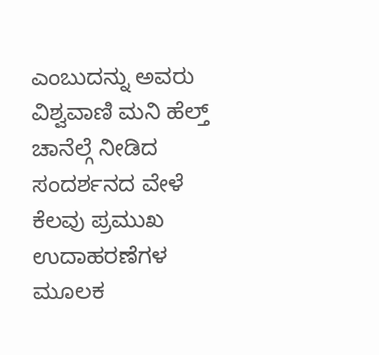ಎಂಬುದನ್ನು ಅವರು ವಿಶ್ವವಾಣಿ ಮನಿ ಹೆಲ್ತ್ ಚಾನೆಲ್ಗೆ ನೀಡಿದ ಸಂದರ್ಶನದ ವೇಳೆ ಕೆಲವು ಪ್ರಮುಖ ಉದಾಹರಣೆಗಳ ಮೂಲಕ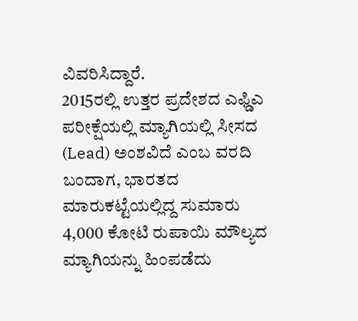ವಿವರಿಸಿದ್ದಾರೆ.
2015ರಲ್ಲಿ ಉತ್ತರ ಪ್ರದೇಶದ ಎಫ್ಡಿಎ ಪರೀಕ್ಷೆಯಲ್ಲಿ ಮ್ಯಾಗಿಯಲ್ಲಿ ಸೀಸದ (Lead) ಅಂಶವಿದೆ ಎಂಬ ವರದಿ ಬಂದಾಗ, ಭಾರತದ ಮಾರುಕಟ್ಟೆಯಲ್ಲಿದ್ದ ಸುಮಾರು 4,000 ಕೋಟಿ ರುಪಾಯಿ ಮೌಲ್ಯದ ಮ್ಯಾಗಿಯನ್ನು ಹಿಂಪಡೆದು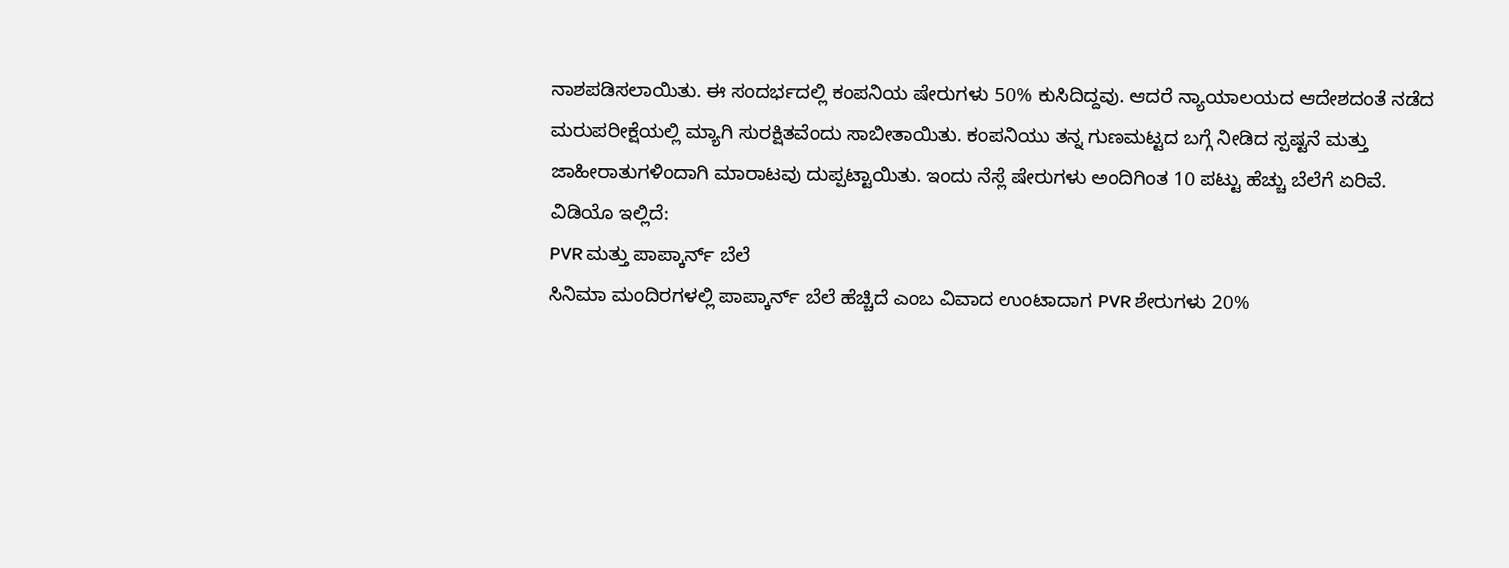ನಾಶಪಡಿಸಲಾಯಿತು. ಈ ಸಂದರ್ಭದಲ್ಲಿ ಕಂಪನಿಯ ಷೇರುಗಳು 50% ಕುಸಿದಿದ್ದವು. ಆದರೆ ನ್ಯಾಯಾಲಯದ ಆದೇಶದಂತೆ ನಡೆದ ಮರುಪರೀಕ್ಷೆಯಲ್ಲಿ ಮ್ಯಾಗಿ ಸುರಕ್ಷಿತವೆಂದು ಸಾಬೀತಾಯಿತು. ಕಂಪನಿಯು ತನ್ನ ಗುಣಮಟ್ಟದ ಬಗ್ಗೆ ನೀಡಿದ ಸ್ಪಷ್ಟನೆ ಮತ್ತು ಜಾಹೀರಾತುಗಳಿಂದಾಗಿ ಮಾರಾಟವು ದುಪ್ಪಟ್ಟಾಯಿತು. ಇಂದು ನೆಸ್ಲೆ ಷೇರುಗಳು ಅಂದಿಗಿಂತ 10 ಪಟ್ಟು ಹೆಚ್ಚು ಬೆಲೆಗೆ ಏರಿವೆ.
ವಿಡಿಯೊ ಇಲ್ಲಿದೆ:
PVR ಮತ್ತು ಪಾಪ್ಕಾರ್ನ್ ಬೆಲೆ
ಸಿನಿಮಾ ಮಂದಿರಗಳಲ್ಲಿ ಪಾಪ್ಕಾರ್ನ್ ಬೆಲೆ ಹೆಚ್ಚಿದೆ ಎಂಬ ವಿವಾದ ಉಂಟಾದಾಗ PVR ಶೇರುಗಳು 20%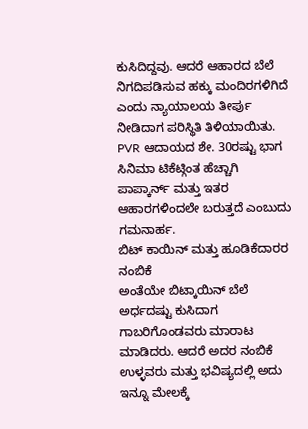ಕುಸಿದಿದ್ದವು. ಆದರೆ ಆಹಾರದ ಬೆಲೆ ನಿಗದಿಪಡಿಸುವ ಹಕ್ಕು ಮಂದಿರಗಳಿಗಿದೆ ಎಂದು ನ್ಯಾಯಾಲಯ ತೀರ್ಪು ನೀಡಿದಾಗ ಪರಿಸ್ಥಿತಿ ತಿಳಿಯಾಯಿತು. PVR ಆದಾಯದ ಶೇ. 30ರಷ್ಟು ಭಾಗ ಸಿನಿಮಾ ಟಿಕೆಟ್ಗಿಂತ ಹೆಚ್ಚಾಗಿ ಪಾಪ್ಕಾರ್ನ್ ಮತ್ತು ಇತರ ಆಹಾರಗಳಿಂದಲೇ ಬರುತ್ತದೆ ಎಂಬುದು ಗಮನಾರ್ಹ.
ಬಿಟ್ ಕಾಯಿನ್ ಮತ್ತು ಹೂಡಿಕೆದಾರರ ನಂಬಿಕೆ
ಅಂತೆಯೇ ಬಿಟ್ಕಾಯಿನ್ ಬೆಲೆ ಅರ್ಧದಷ್ಟು ಕುಸಿದಾಗ ಗಾಬರಿಗೊಂಡವರು ಮಾರಾಟ ಮಾಡಿದರು. ಆದರೆ ಅದರ ನಂಬಿಕೆ ಉಳ್ಳವರು ಮತ್ತು ಭವಿಷ್ಯದಲ್ಲಿ ಅದು ಇನ್ನೂ ಮೇಲಕ್ಕೆ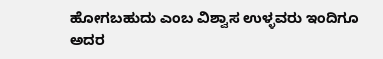ಹೋಗಬಹುದು ಎಂಬ ವಿಶ್ವಾಸ ಉಳ್ಳವರು ಇಂದಿಗೂ ಅದರ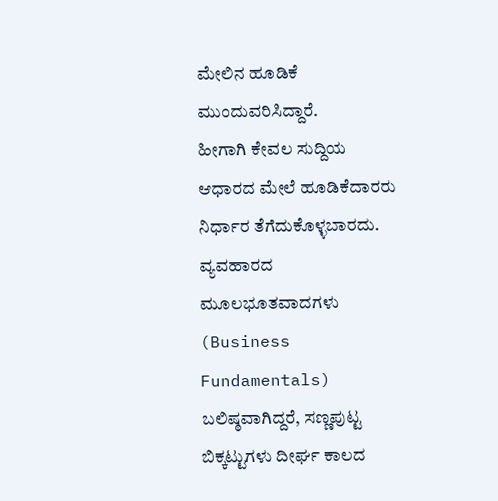ಮೇಲಿನ ಹೂಡಿಕೆ ಮುಂದುವರಿಸಿದ್ದಾರೆ.
ಹೀಗಾಗಿ ಕೇವಲ ಸುದ್ದಿಯ ಆಧಾರದ ಮೇಲೆ ಹೂಡಿಕೆದಾರರು ನಿರ್ಧಾರ ತೆಗೆದುಕೊಳ್ಳಬಾರದು. ವ್ಯವಹಾರದ ಮೂಲಭೂತವಾದಗಳು (Business Fundamentals) ಬಲಿಷ್ಠವಾಗಿದ್ದರೆ, ಸಣ್ಣಪುಟ್ಟ ಬಿಕ್ಕಟ್ಟುಗಳು ದೀರ್ಘ ಕಾಲದ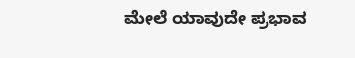ಮೇಲೆ ಯಾವುದೇ ಪ್ರಭಾವ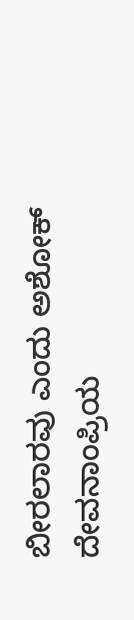ಬೀರಲಾರವು ಎಂದು ಅಶೋಕ್ ದೇವನಾಂಪ್ರಿಯ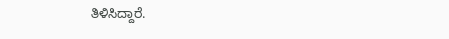ತಿಳಿಸಿದ್ದಾರೆ.